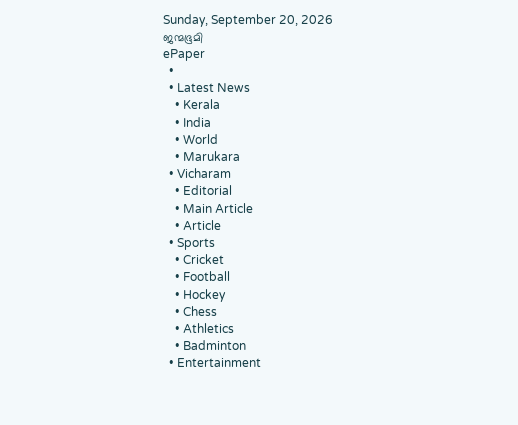Sunday, September 20, 2026
ജന്മഭൂമി
ePaper
  •
  • Latest News
    • Kerala
    • India
    • World
    • Marukara
  • Vicharam
    • Editorial
    • Main Article
    • Article
  • Sports
    • Cricket
    • Football
    • Hockey
    • Chess
    • Athletics
    • Badminton
  • Entertainment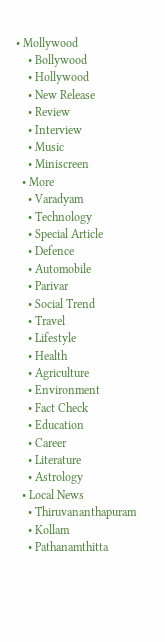• Mollywood
    • Bollywood
    • Hollywood
    • New Release
    • Review
    • Interview
    • Music
    • Miniscreen
  • More
    • Varadyam
    • Technology
    • Special Article
    • Defence
    • Automobile
    • Parivar
    • Social Trend
    • Travel
    • Lifestyle
    • Health
    • Agriculture
    • Environment
    • Fact Check
    • Education
    • Career
    • Literature
    • Astrology
  • Local News
    • Thiruvananthapuram
    • Kollam
    • Pathanamthitta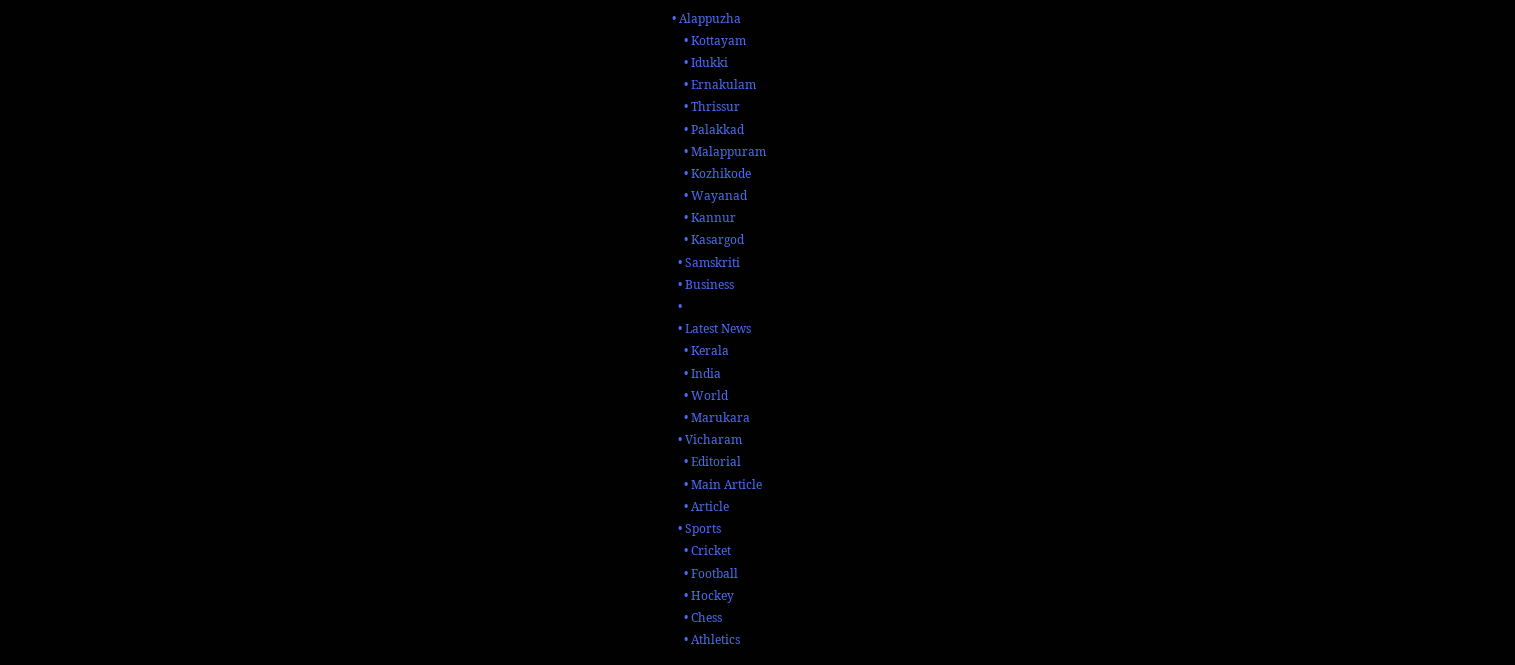• Alappuzha
    • Kottayam
    • Idukki
    • Ernakulam
    • Thrissur
    • Palakkad
    • Malappuram
    • Kozhikode
    • Wayanad
    • Kannur
    • Kasargod
  • Samskriti
  • Business
  •
  • Latest News
    • Kerala
    • India
    • World
    • Marukara
  • Vicharam
    • Editorial
    • Main Article
    • Article
  • Sports
    • Cricket
    • Football
    • Hockey
    • Chess
    • Athletics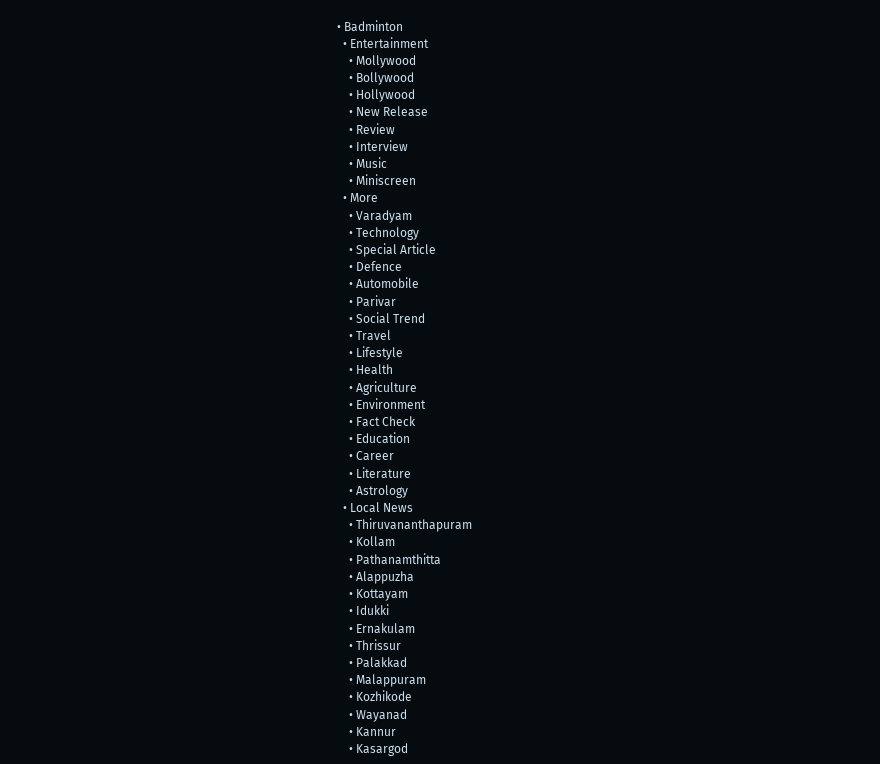• Badminton
  • Entertainment
    • Mollywood
    • Bollywood
    • Hollywood
    • New Release
    • Review
    • Interview
    • Music
    • Miniscreen
  • More
    • Varadyam
    • Technology
    • Special Article
    • Defence
    • Automobile
    • Parivar
    • Social Trend
    • Travel
    • Lifestyle
    • Health
    • Agriculture
    • Environment
    • Fact Check
    • Education
    • Career
    • Literature
    • Astrology
  • Local News
    • Thiruvananthapuram
    • Kollam
    • Pathanamthitta
    • Alappuzha
    • Kottayam
    • Idukki
    • Ernakulam
    • Thrissur
    • Palakkad
    • Malappuram
    • Kozhikode
    • Wayanad
    • Kannur
    • Kasargod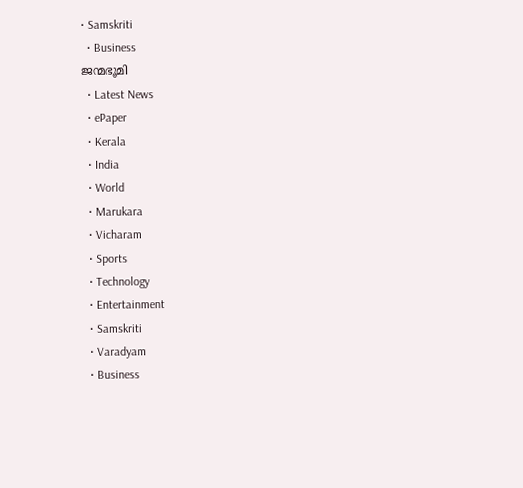• Samskriti
  • Business
ജന്മഭൂമി
  • Latest News
  • ePaper
  • Kerala
  • India
  • World
  • Marukara
  • Vicharam
  • Sports
  • Technology
  • Entertainment
  • Samskriti
  • Varadyam
  • Business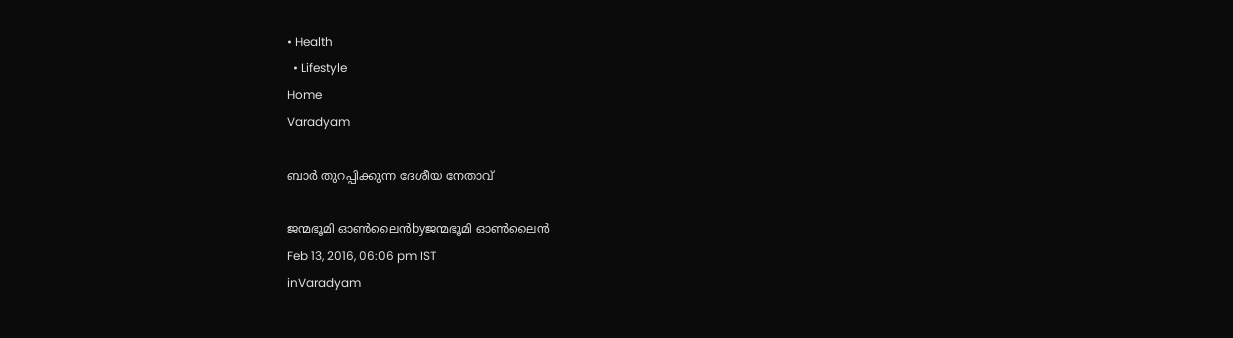• Health
  • Lifestyle
Home
Varadyam

ബാര്‍ തുറപ്പിക്കുന്ന ദേശീയ നേതാവ്

ജന്മഭൂമി ഓണ്‍ലൈന്‍byജന്മഭൂമി ഓണ്‍ലൈന്‍
Feb 13, 2016, 06:06 pm IST
inVaradyam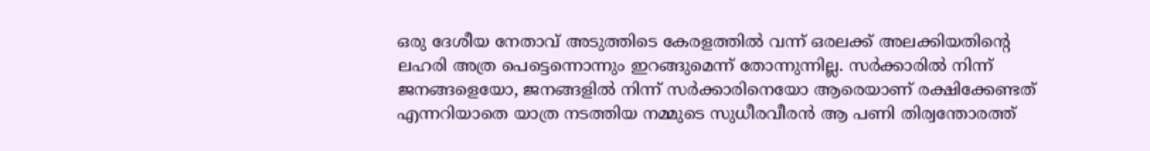ഒരു ദേശീയ നേതാവ് അടുത്തിടെ കേരളത്തില്‍ വന്ന് ഒരലക്ക് അലക്കിയതിന്റെ ലഹരി അത്ര പെട്ടെന്നൊന്നും ഇറങ്ങുമെന്ന് തോന്നുന്നില്ല. സര്‍ക്കാരില്‍ നിന്ന് ജനങ്ങളെയോ, ജനങ്ങളില്‍ നിന്ന് സര്‍ക്കാരിനെയോ ആരെയാണ് രക്ഷിക്കേണ്ടത് എന്നറിയാതെ യാത്ര നടത്തിയ നമ്മുടെ സുധീരവീരന്‍ ആ പണി തിര്വന്തോരത്ത്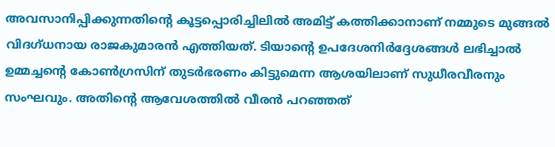അവസാനിപ്പിക്കുന്നതിന്റെ കൂട്ടപ്പൊരിച്ചിലില്‍ അമിട്ട് കത്തിക്കാനാണ് നമ്മുടെ മുങ്ങല്‍ വിദഗ്ധനായ രാജകുമാരന്‍ എത്തിയത്. ടിയാന്റെ ഉപദേശനിര്‍ദ്ദേശങ്ങള്‍ ലഭിച്ചാല്‍ ഉമ്മച്ചന്റെ കോണ്‍ഗ്രസിന് തുടര്‍ഭരണം കിട്ടുമെന്ന ആശയിലാണ് സുധീരവീരനും സംഘവും. അതിന്റെ ആവേശത്തില്‍ വീരന്‍ പറഞ്ഞത്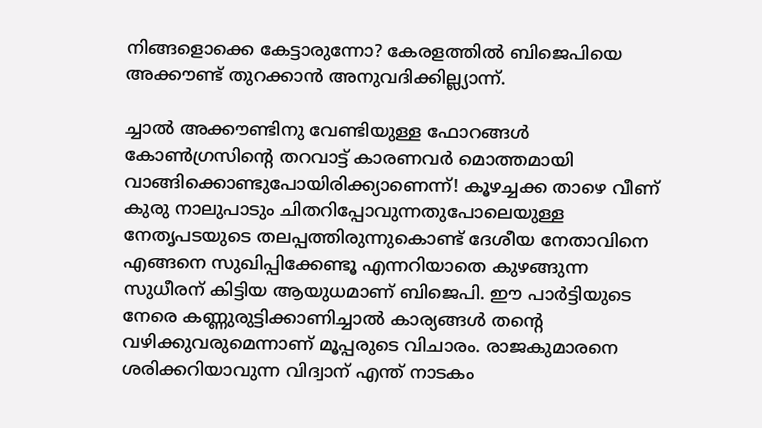നിങ്ങളൊക്കെ കേട്ടാരുന്നോ? കേരളത്തില്‍ ബിജെപിയെ അക്കൗണ്ട് തുറക്കാന്‍ അനുവദിക്കില്ല്യാന്ന്.

ച്ചാല്‍ അക്കൗണ്ടിനു വേണ്ടിയുള്ള ഫോറങ്ങള്‍ കോണ്‍ഗ്രസിന്റെ തറവാട്ട് കാരണവര്‍ മൊത്തമായി വാങ്ങിക്കൊണ്ടുപോയിരിക്ക്യാണെന്ന്! കൂഴച്ചക്ക താഴെ വീണ് കുരു നാലുപാടും ചിതറിപ്പോവുന്നതുപോലെയുള്ള നേതൃപടയുടെ തലപ്പത്തിരുന്നുകൊണ്ട് ദേശീയ നേതാവിനെ എങ്ങനെ സുഖിപ്പിക്കേണ്ടൂ എന്നറിയാതെ കുഴങ്ങുന്ന സുധീരന് കിട്ടിയ ആയുധമാണ് ബിജെപി. ഈ പാര്‍ട്ടിയുടെ നേരെ കണ്ണുരുട്ടിക്കാണിച്ചാല്‍ കാര്യങ്ങള്‍ തന്റെ വഴിക്കുവരുമെന്നാണ് മൂപ്പരുടെ വിചാരം. രാജകുമാരനെ ശരിക്കറിയാവുന്ന വിദ്വാന് എന്ത് നാടകം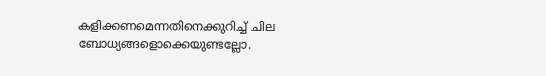കളിക്കണമെന്നതിനെക്കുറിച്ച് ചില ബോധ്യങ്ങളൊക്കെയുണ്ടല്ലോ.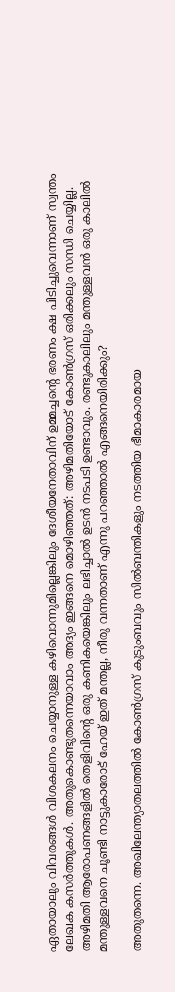ഏതായാലും വിവരങ്ങള്‍ വിശകലനം ചെയ്യാനുള്ള കഴിവൊന്നുമില്ലെങ്കിലും ദേശീയനേതാവിന് ഉമ്മച്ചന്റെ ഭരണം ക്ഷ പിടിച്ചുവെന്നാണ് സ്വന്തം ലേഖക കസര്‍ത്തുകള്‍. അതുകൊണ്ടുതന്നെയാവാം അദ്യം ഇങ്ങനെ മൊഴിഞ്ഞത്: അഴിമതിയോട് കോണ്‍ഗ്രസ് ഒരിക്കലും സന്ധി ചെയ്യില്ല. അഴിമതി ആരോപണങ്ങളില്‍ തെളിവിന്റെ ഒരു കണികയെങ്കിലും ലഭിച്ചാല്‍ ഉടന്‍ നടപടി ഉണ്ടാവും. രണ്ടുകാലിലും മന്തുള്ളവന്‍ ഒരു കാലില്‍ മന്തുള്ളവനെ ചൂണ്ടി നാട്ടുകാരോട് ഹേയ് ഇത് മന്തല്ല, നീരു വന്നതാണ് എന്നു പറഞ്ഞാല്‍ എങ്ങനെയിരിക്കും?

അതുതന്നെ. അഖിലേന്ത്യാതലത്തില്‍ കോണ്‍ഗ്രസ് കുടുംബവും സില്‍ബന്തികളും നടത്തിയ ഭീമാകാരമായ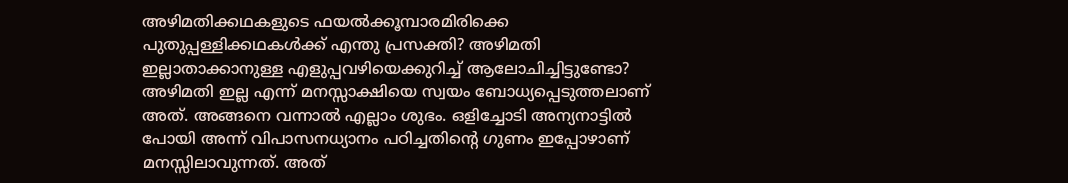അഴിമതിക്കഥകളുടെ ഫയല്‍ക്കൂമ്പാരമിരിക്കെ പുതുപ്പള്ളിക്കഥകള്‍ക്ക് എന്തു പ്രസക്തി? അഴിമതി ഇല്ലാതാക്കാനുള്ള എളുപ്പവഴിയെക്കുറിച്ച് ആലോചിച്ചിട്ടുണ്ടോ? അഴിമതി ഇല്ല എന്ന് മനസ്സാക്ഷിയെ സ്വയം ബോധ്യപ്പെടുത്തലാണ് അത്. അങ്ങനെ വന്നാല്‍ എല്ലാം ശുഭം. ഒളിച്ചോടി അന്യനാട്ടില്‍ പോയി അന്ന് വിപാസനധ്യാനം പഠിച്ചതിന്റെ ഗുണം ഇപ്പോഴാണ് മനസ്സിലാവുന്നത്. അത്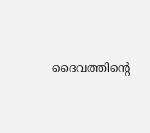ദൈവത്തിന്റെ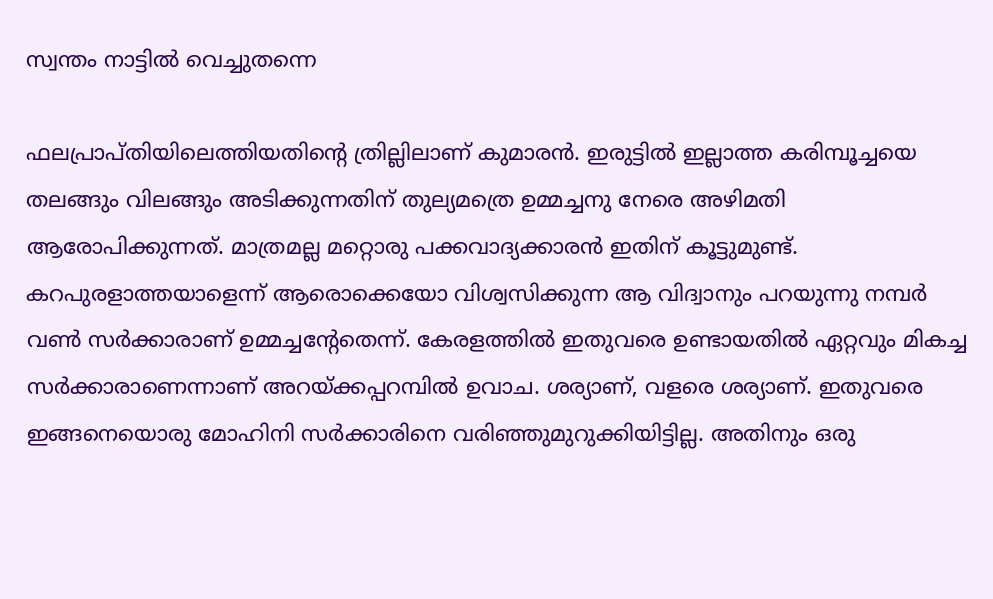സ്വന്തം നാട്ടില്‍ വെച്ചുതന്നെ

ഫലപ്രാപ്തിയിലെത്തിയതിന്റെ ത്രില്ലിലാണ് കുമാരന്‍. ഇരുട്ടില്‍ ഇല്ലാത്ത കരിമ്പൂച്ചയെ തലങ്ങും വിലങ്ങും അടിക്കുന്നതിന് തുല്യമത്രെ ഉമ്മച്ചനു നേരെ അഴിമതി ആരോപിക്കുന്നത്. മാത്രമല്ല മറ്റൊരു പക്കവാദ്യക്കാരന്‍ ഇതിന് കൂട്ടുമുണ്ട്. കറപുരളാത്തയാളെന്ന് ആരൊക്കെയോ വിശ്വസിക്കുന്ന ആ വിദ്വാനും പറയുന്നു നമ്പര്‍ വണ്‍ സര്‍ക്കാരാണ് ഉമ്മച്ചന്റേതെന്ന്. കേരളത്തില്‍ ഇതുവരെ ഉണ്ടായതില്‍ ഏറ്റവും മികച്ച സര്‍ക്കാരാണെന്നാണ് അറയ്‌ക്കപ്പറമ്പില്‍ ഉവാച. ശര്യാണ്, വളരെ ശര്യാണ്. ഇതുവരെ ഇങ്ങനെയൊരു മോഹിനി സര്‍ക്കാരിനെ വരിഞ്ഞുമുറുക്കിയിട്ടില്ല. അതിനും ഒരു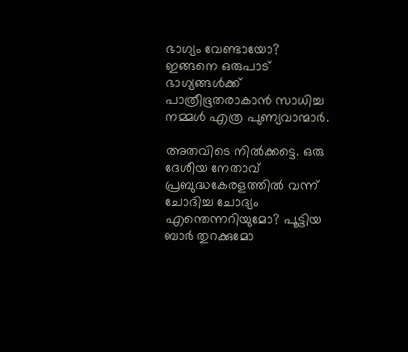ഭാഗ്യം വേണ്ടായോ? ഇങ്ങനെ ഒരുപാട് ഭാഗ്യങ്ങള്‍ക്ക് പാത്രീഭൂതരാകാന്‍ സാധിച്ച നമ്മള്‍ എത്ര പുണ്യവാന്മാര്‍.

അതവിടെ നില്‍ക്കട്ടെ. ഒരു ദേശീയ നേതാവ് പ്രബുദ്ധകേരളത്തില്‍ വന്ന് ചോദിച്ച ചോദ്യം എന്തെന്നറിയുമോ? പൂട്ടിയ ബാര്‍ തുറക്കുമോ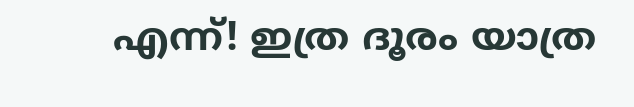എന്ന്! ഇത്ര ദൂരം യാത്ര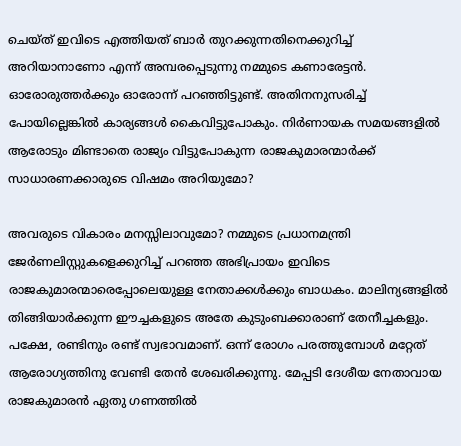ചെയ്ത് ഇവിടെ എത്തിയത് ബാര്‍ തുറക്കുന്നതിനെക്കുറിച്ച് അറിയാനാണോ എന്ന് അമ്പരപ്പെടുന്നു നമ്മുടെ കണാരേട്ടന്‍. ഓരോരുത്തര്‍ക്കും ഓരോന്ന് പറഞ്ഞിട്ടുണ്ട്. അതിനനുസരിച്ച് പോയില്ലെങ്കില്‍ കാര്യങ്ങള്‍ കൈവിട്ടുപോകും. നിര്‍ണായക സമയങ്ങളില്‍ ആരോടും മിണ്ടാതെ രാജ്യം വിട്ടുപോകുന്ന രാജകുമാരന്മാര്‍ക്ക് സാധാരണക്കാരുടെ വിഷമം അറിയുമോ?

അവരുടെ വികാരം മനസ്സിലാവുമോ? നമ്മുടെ പ്രധാനമന്ത്രി ജേര്‍ണലിസ്റ്റുകളെക്കുറിച്ച് പറഞ്ഞ അഭിപ്രായം ഇവിടെ രാജകുമാരന്മാരെപ്പോലെയുള്ള നേതാക്കള്‍ക്കും ബാധകം. മാലിന്യങ്ങളില്‍ തിങ്ങിയാര്‍ക്കുന്ന ഈച്ചകളുടെ അതേ കുടുംബക്കാരാണ് തേനീച്ചകളും. പക്ഷേ, രണ്ടിനും രണ്ട് സ്വഭാവമാണ്. ഒന്ന് രോഗം പരത്തുമ്പോള്‍ മറ്റേത് ആരോഗ്യത്തിനു വേണ്ടി തേന്‍ ശേഖരിക്കുന്നു. മേപ്പടി ദേശീയ നേതാവായ രാജകുമാരന്‍ ഏതു ഗണത്തില്‍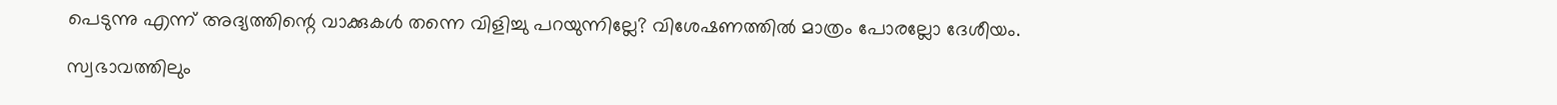പെടുന്നു എന്ന് അദ്യത്തിന്റെ വാക്കുകള്‍ തന്നെ വിളിച്ചു പറയുന്നില്ലേ? വിശേഷണത്തില്‍ മാത്രം പോരല്ലോ ദേശീയം.

സ്വഭാവത്തിലും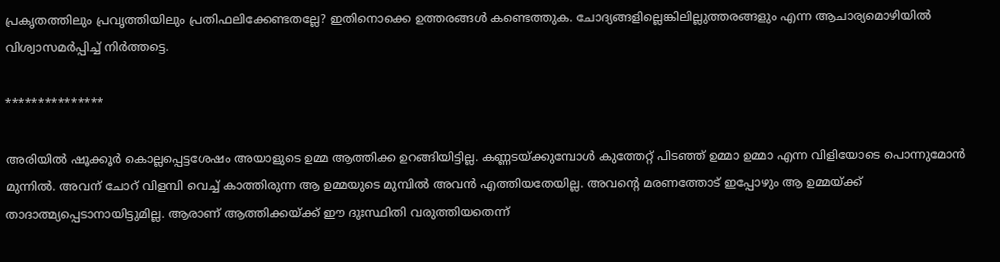പ്രകൃതത്തിലും പ്രവൃത്തിയിലും പ്രതിഫലിക്കേണ്ടതല്ലേ? ഇതിനൊക്കെ ഉത്തരങ്ങള്‍ കണ്ടെത്തുക. ചോദ്യങ്ങളില്ലെങ്കിലില്ലുത്തരങ്ങളും എന്ന ആചാര്യമൊഴിയില്‍ വിശ്വാസമര്‍പ്പിച്ച് നിര്‍ത്തട്ടെ.

***************

അരിയില്‍ ഷൂക്കൂര്‍ കൊല്ലപ്പെട്ടശേഷം അയാളുടെ ഉമ്മ ആത്തിക്ക ഉറങ്ങിയിട്ടില്ല. കണ്ണടയ്‌ക്കുമ്പോള്‍ കുത്തേറ്റ് പിടഞ്ഞ് ഉമ്മാ ഉമ്മാ എന്ന വിളിയോടെ പൊന്നുമോന്‍ മുന്നില്‍. അവന് ചോറ് വിളമ്പി വെച്ച് കാത്തിരുന്ന ആ ഉമ്മയുടെ മുമ്പില്‍ അവന്‍ എത്തിയതേയില്ല. അവന്റെ മരണത്തോട് ഇപ്പോഴും ആ ഉമ്മയ്‌ക്ക് താദാത്മ്യപ്പെടാനായിട്ടുമില്ല. ആരാണ് ആത്തിക്കയ്‌ക്ക് ഈ ദുഃസ്ഥിതി വരുത്തിയതെന്ന്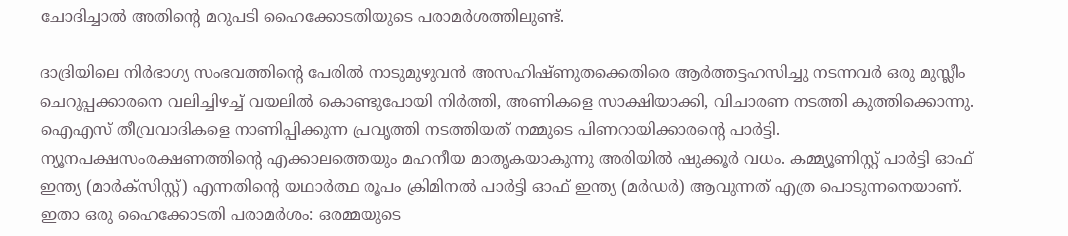ചോദിച്ചാല്‍ അതിന്റെ മറുപടി ഹൈക്കോടതിയുടെ പരാമര്‍ശത്തിലുണ്ട്.

ദാദ്രിയിലെ നിര്‍ഭാഗ്യ സംഭവത്തിന്റെ പേരില്‍ നാടുമുഴുവന്‍ അസഹിഷ്ണുതക്കെതിരെ ആര്‍ത്തട്ടഹസിച്ചു നടന്നവര്‍ ഒരു മുസ്ലീം ചെറുപ്പക്കാരനെ വലിച്ചിഴച്ച് വയലില്‍ കൊണ്ടുപോയി നിര്‍ത്തി, അണികളെ സാക്ഷിയാക്കി, വിചാരണ നടത്തി കുത്തിക്കൊന്നു. ഐഎസ് തീവ്രവാദികളെ നാണിപ്പിക്കുന്ന പ്രവൃത്തി നടത്തിയത് നമ്മുടെ പിണറായിക്കാരന്റെ പാര്‍ട്ടി. ന്യൂനപക്ഷസംരക്ഷണത്തിന്റെ എക്കാലത്തെയും മഹനീയ മാതൃകയാകുന്നു അരിയില്‍ ഷുക്കൂര്‍ വധം. കമ്മ്യൂണിസ്റ്റ് പാര്‍ട്ടി ഓഫ് ഇന്ത്യ (മാര്‍ക്‌സിസ്റ്റ്) എന്നതിന്റെ യഥാര്‍ത്ഥ രൂപം ക്രിമിനല്‍ പാര്‍ട്ടി ഓഫ് ഇന്ത്യ (മര്‍ഡര്‍) ആവുന്നത് എത്ര പൊടുന്നനെയാണ്. ഇതാ ഒരു ഹൈക്കോടതി പരാമര്‍ശം: ഒരമ്മയുടെ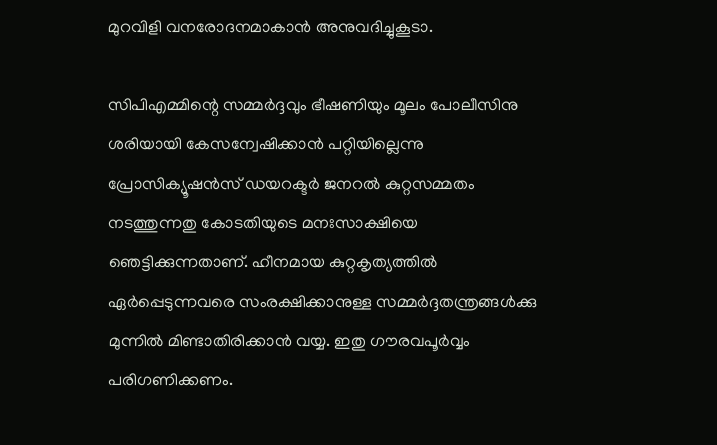മുറവിളി വനരോദനമാകാന്‍ അനുവദിച്ചുകൂടാ.

സിപിഎമ്മിന്റെ സമ്മര്‍ദ്ദവും ഭീഷണിയും മൂലം പോലീസിനു ശരിയായി കേസന്വേഷിക്കാന്‍ പറ്റിയില്ലെന്നു പ്രോസിക്യൂഷന്‍സ് ഡയറക്ടര്‍ ജനറല്‍ കുറ്റസമ്മതം നടത്തുന്നതു കോടതിയുടെ മനഃസാക്ഷിയെ ഞെട്ടിക്കുന്നതാണ്. ഹീനമായ കുറ്റകൃത്യത്തില്‍ ഏര്‍പ്പെടുന്നവരെ സംരക്ഷിക്കാനുള്ള സമ്മര്‍ദ്ദതന്ത്രങ്ങള്‍ക്കു മുന്നില്‍ മിണ്ടാതിരിക്കാന്‍ വയ്യ. ഇതു ഗൗരവപൂര്‍വ്വം പരിഗണിക്കണം.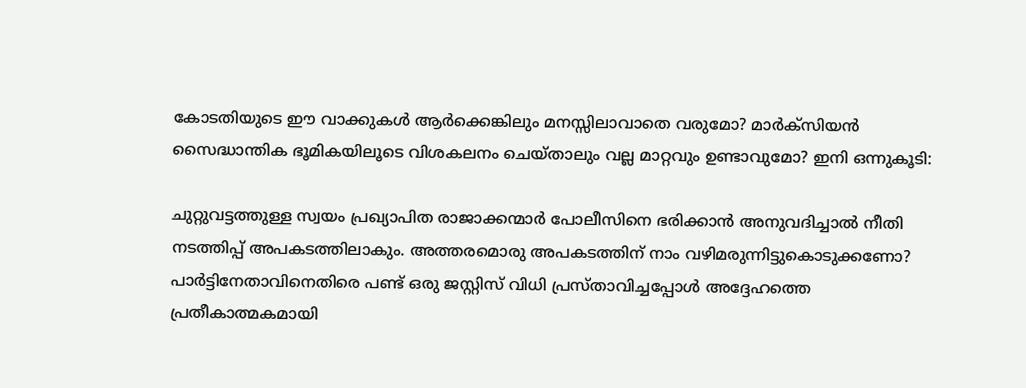കോടതിയുടെ ഈ വാക്കുകള്‍ ആര്‍ക്കെങ്കിലും മനസ്സിലാവാതെ വരുമോ? മാര്‍ക്‌സിയന്‍ സൈദ്ധാന്തിക ഭൂമികയിലൂടെ വിശകലനം ചെയ്താലും വല്ല മാറ്റവും ഉണ്ടാവുമോ? ഇനി ഒന്നുകൂടി:

ചുറ്റുവട്ടത്തുള്ള സ്വയം പ്രഖ്യാപിത രാജാക്കന്മാര്‍ പോലീസിനെ ഭരിക്കാന്‍ അനുവദിച്ചാല്‍ നീതി നടത്തിപ്പ് അപകടത്തിലാകും. അത്തരമൊരു അപകടത്തിന് നാം വഴിമരുന്നിട്ടുകൊടുക്കണോ? പാര്‍ട്ടിനേതാവിനെതിരെ പണ്ട് ഒരു ജസ്റ്റിസ് വിധി പ്രസ്താവിച്ചപ്പോള്‍ അദ്ദേഹത്തെ പ്രതീകാത്മകമായി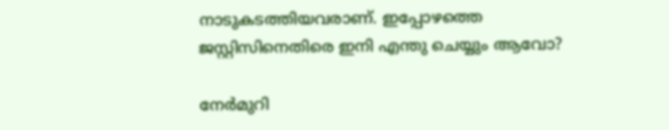നാടുകടത്തിയവരാണ്. ഇപ്പോഴത്തെ ജസ്റ്റിസിനെതിരെ ഇനി എന്തു ചെയ്യും ആവോ?

നേര്‍മുറി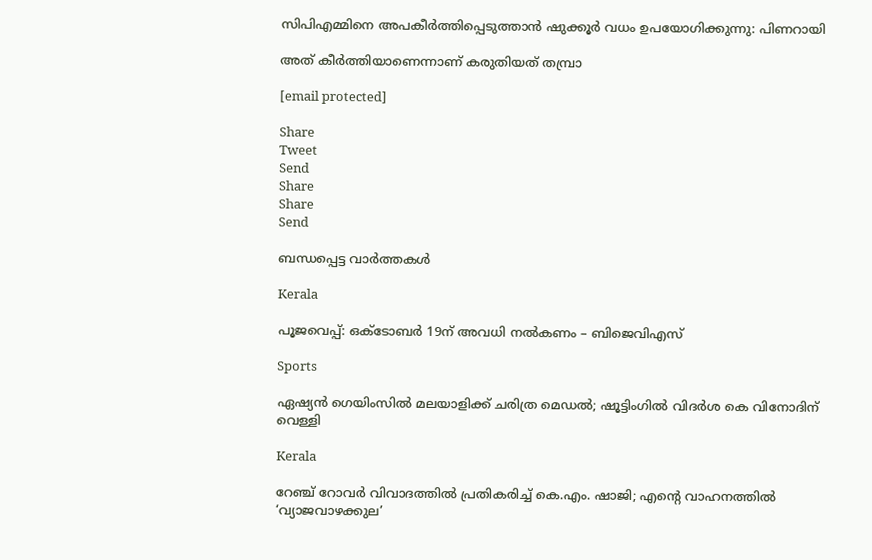സിപിഎമ്മിനെ അപകീര്‍ത്തിപ്പെടുത്താന്‍ ഷുക്കൂര്‍ വധം ഉപയോഗിക്കുന്നു: പിണറായി

അത് കീര്‍ത്തിയാണെന്നാണ് കരുതിയത് തമ്പ്രാ

[email protected]

Share
Tweet
Send
Share
Share
Send

ബന്ധപ്പെട്ട വാര്‍ത്തകള്‍

Kerala

പൂജവെപ്പ്: ഒക്ടോബര്‍ 19ന് അവധി നല്‍കണം – ബിജെവിഎസ്

Sports

ഏഷ്യൻ ഗെയിംസില്‍ മലയാളിക്ക് ചരിത്ര മെഡല്‍; ഷൂട്ടിംഗില്‍ വിദര്‍ശ കെ വിനോദിന് വെള്ളി

Kerala

റേഞ്ച് റോവർ വിവാദത്തിൽ പ്രതികരിച്ച് കെ.എം. ഷാജി; എന്റെ വാഹനത്തിൽ ‘വ്യാജവാഴക്കുല’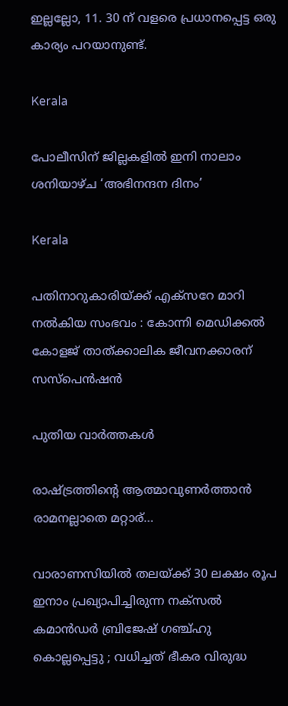ഇല്ലല്ലോ, 11. 30 ന് വളരെ പ്രധാനപ്പെട്ട ഒരു കാര്യം പറയാനുണ്ട്.

Kerala

പോലീസിന് ജില്ലകളില്‍ ഇനി നാലാം ശനിയാഴ്ച ‘അഭിനന്ദന ദിനം’

Kerala

പതിനാറുകാരിയ്‌ക്ക് എക്‌സറേ മാറി നല്‍കിയ സംഭവം : കോന്നി മെഡിക്കല്‍ കോളജ് താത്ക്കാലിക ജീവനക്കാരന് സസ്‌പെന്‍ഷന്‍

പുതിയ വാര്‍ത്തകള്‍

രാഷ്‌ട്രത്തിന്റെ ആത്മാവുണര്‍ത്താന്‍ രാമനല്ലാതെ മറ്റാര്…

വാരാണസിയിൽ തലയ്‌ക്ക് 30 ലക്ഷം രൂപ ഇനാം പ്രഖ്യാപിച്ചിരുന്ന നക്സൽ കമാൻഡർ ബ്രിജേഷ് ഗഞ്ച്ഹു കൊല്ലപ്പെട്ടു ; വധിച്ചത് ഭീകര വിരുദ്ധ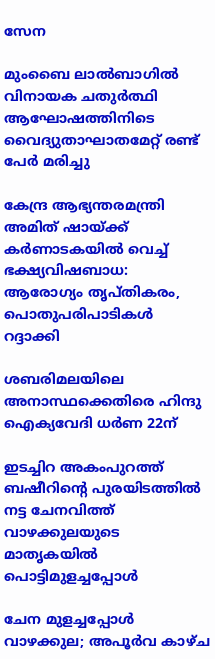സേന

മുംബൈ ലാല്‍ബാഗില്‍ വിനായക ചതുര്‍ത്ഥി ആഘോഷത്തിനിടെ വൈദ്യുതാഘാതമേറ്റ് രണ്ട് പേർ മരിച്ചു

കേന്ദ്ര ആഭ്യന്തരമന്ത്രി അമിത് ഷായ്‌ക്ക് കർണാടകയിൽ വെച്ച് ഭക്ഷ്യവിഷബാധ: ആരോഗ്യം തൃപ്തികരം, പൊതുപരിപാടികള്‍ റദ്ദാക്കി

ശബരിമലയിലെ അനാസ്ഥക്കെതിരെ ഹിന്ദു ഐക്യവേദി ധര്‍ണ 22ന്

ഇടച്ചിറ അകംപുറത്ത് ബഷീറിന്റെ പുരയിടത്തില്‍ നട്ട ചേനവിത്ത് വാഴക്കുലയുടെ മാതൃകയില്‍ പൊട്ടിമുളച്ചപ്പോള്‍

ചേന മുളച്ചപ്പോള്‍ വാഴക്കുല; അപൂര്‍വ കാഴ്ച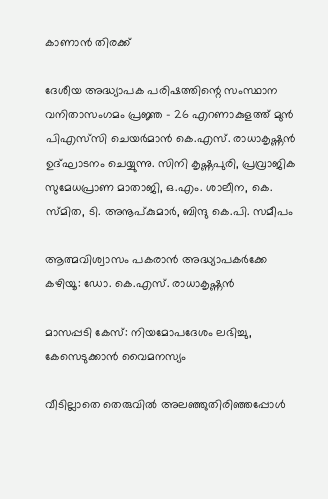കാണാന്‍ തിരക്ക്

ദേശീയ അദ്ധ്യാപക പരിഷത്തിന്റെ സംസ്ഥാന വനിതാസംഗമം പ്രജ്ഞ - 26 എറണാകുളത്ത് മുന്‍ പിഎസ്‌സി ചെയര്‍മാന്‍ കെ.എസ്. രാധാകൃഷ്ണന്‍ ഉദ്ഘാടനം ചെയ്യുന്നു. സിനി കൃഷ്ണപുരി, പ്രവ്രാജിക സുമേധപ്രാണ മാതാജി, ഒ.എം. ശാലീന, കെ. സ്മിത, ടി. അനൂപ്കുമാര്‍, ബിന്ദു കെ.പി. സമീപം

ആത്മവിശ്വാസം പകരാന്‍ അദ്ധ്യാപകര്‍ക്കേ കഴിയൂ: ഡോ. കെ.എസ്. രാധാകൃഷ്ണന്‍

മാസപ്പടി കേസ്: നിയമോപദേശം ലഭിച്ചു, കേസെടുക്കാന്‍ വൈമനസ്യം

വീടില്ലാതെ തെരുവിൽ അലഞ്ഞുതിരിഞ്ഞപ്പോൾ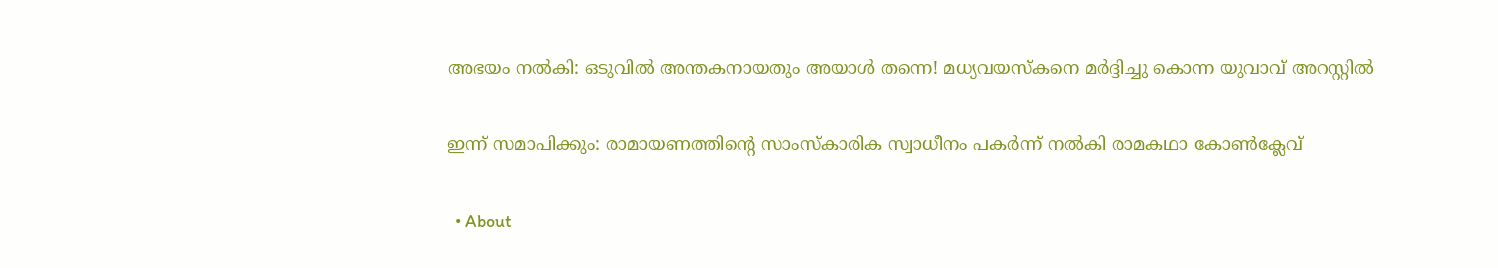അഭയം നൽകി: ഒടുവിൽ അന്തകനായതും അയാൾ തന്നെ! മധ്യവയസ്കനെ മർദ്ദിച്ചു കൊന്ന യുവാവ് അറസ്റ്റിൽ

ഇന്ന് സമാപിക്കും: രാമായണത്തിന്റെ സാംസ്‌കാരിക സ്വാധീനം പകര്‍ന്ന് നല്‍കി രാമകഥാ കോണ്‍ക്ലേവ്

  • About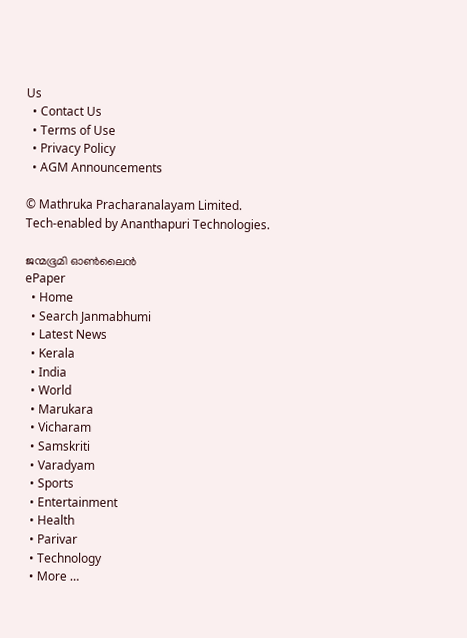Us
  • Contact Us
  • Terms of Use
  • Privacy Policy
  • AGM Announcements

© Mathruka Pracharanalayam Limited.
Tech-enabled by Ananthapuri Technologies.

ജന്മഭൂമി ഓണ്‍ലൈന്‍
ePaper
  • Home
  • Search Janmabhumi
  • Latest News
  • Kerala
  • India
  • World
  • Marukara
  • Vicharam
  • Samskriti
  • Varadyam
  • Sports
  • Entertainment
  • Health
  • Parivar
  • Technology
  • More …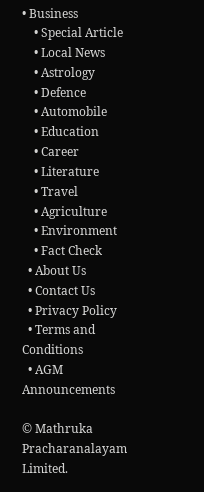• Business
    • Special Article
    • Local News
    • Astrology
    • Defence
    • Automobile
    • Education
    • Career
    • Literature
    • Travel
    • Agriculture
    • Environment
    • Fact Check
  • About Us
  • Contact Us
  • Privacy Policy
  • Terms and Conditions
  • AGM Announcements

© Mathruka Pracharanalayam Limited.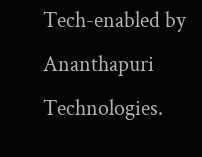Tech-enabled by Ananthapuri Technologies.